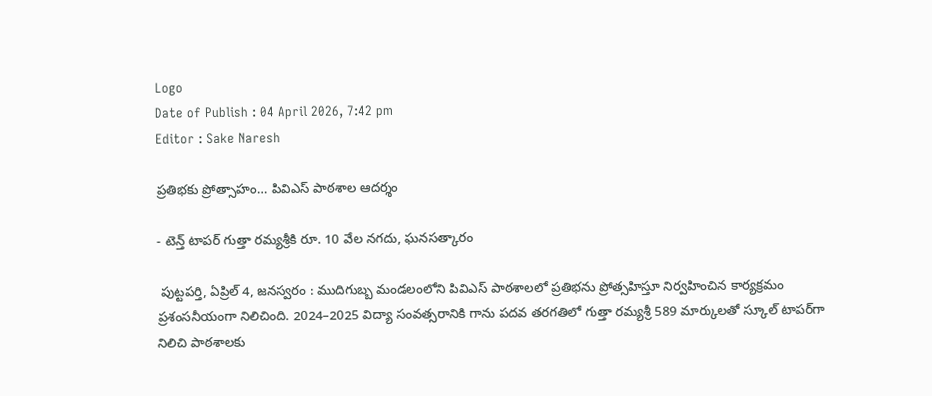Logo
Date of Publish : 04 April 2026, 7:42 pm
Editor : Sake Naresh

ప్రతిభకు ప్రోత్సాహం… పివిఎస్ పాఠశాల ఆదర్శం

- టెన్త్ టాపర్ గుత్తా రమ్యశ్రీకి రూ. 10 వేల నగదు, ఘనసత్కారం

 పుట్టపర్తి, ఏప్రిల్ 4, జనస్వరం : ముదిగుబ్బ మండలంలోని పివిఎస్ పాఠశాలలో ప్రతిభను ప్రోత్సహిస్తూ నిర్వహించిన కార్యక్రమం ప్రశంసనీయంగా నిలిచింది. 2024–2025 విద్యా సంవత్సరానికి గాను పదవ తరగతిలో గుత్తా రమ్యశ్రీ 589 మార్కులతో స్కూల్ టాపర్‌గా నిలిచి పాఠశాలకు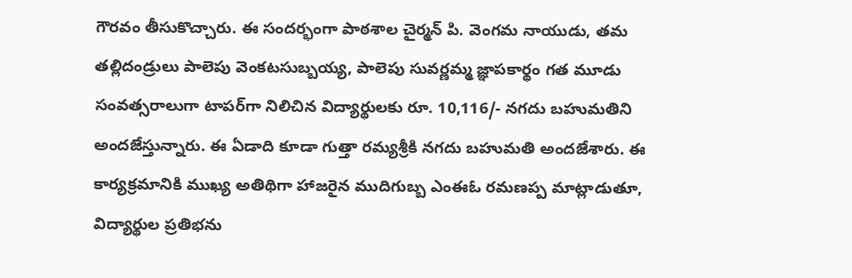గౌరవం తీసుకొచ్చారు. ఈ సందర్భంగా పాఠశాల చైర్మన్ పి. వెంగమ నాయుడు, తమ తల్లిదండ్రులు పాలెపు వెంకటసుబ్బయ్య, పాలెపు సువర్ణమ్మ జ్ఞాపకార్థం గత మూడు సంవత్సరాలుగా టాపర్‌గా నిలిచిన విద్యార్థులకు రూ. 10,116/- నగదు బహుమతిని అందజేస్తున్నారు. ఈ ఏడాది కూడా గుత్తా రమ్యశ్రీకి నగదు బహుమతి అందజేశారు. ఈ కార్యక్రమానికి ముఖ్య అతిథిగా హాజరైన ముదిగుబ్బ ఎంఈఓ రమణప్ప మాట్లాడుతూ, విద్యార్థుల ప్రతిభను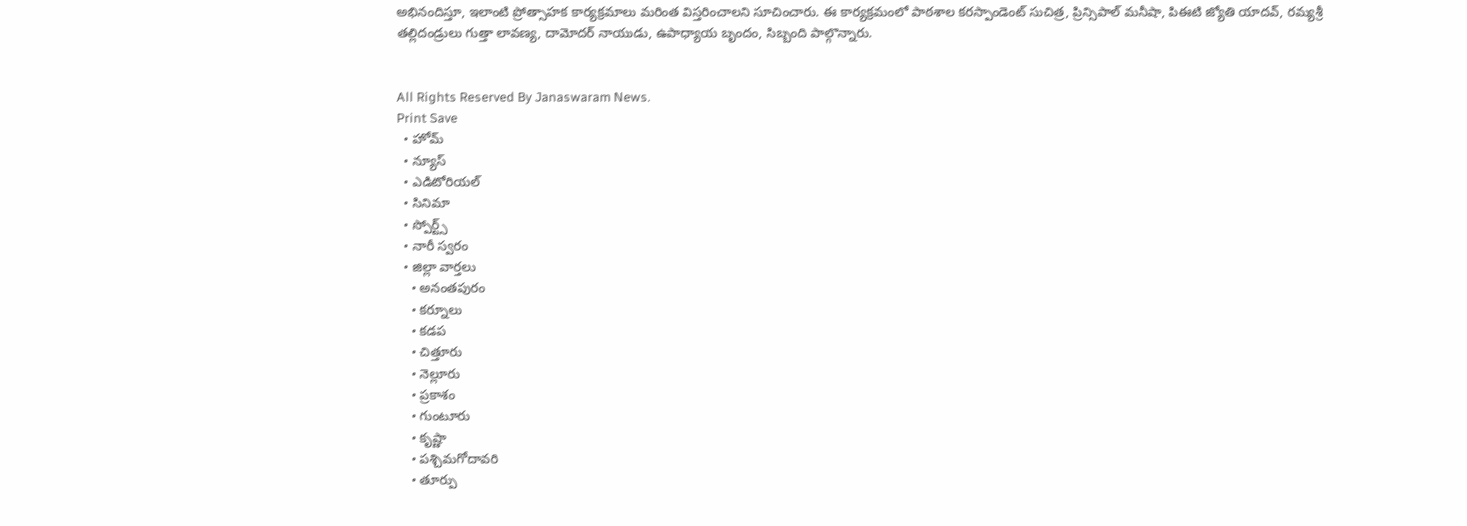అభినందిస్తూ, ఇలాంటి ప్రోత్సాహక కార్యక్రమాలు మరింత విస్తరించాలని సూచించారు. ఈ కార్యక్రమంలో పాఠశాల కరస్పాండెంట్ సుచిత్ర, ప్రిన్సిపాల్ మనీషా, పిఈటి జ్యోతి యాదవ్, రమ్యశ్రీ తల్లిదండ్రులు గుత్తా లావణ్య, దామోదర్ నాయుడు, ఉపాధ్యాయ బృందం, సిబ్బంది పాల్గొన్నారు.


All Rights Reserved By Janaswaram News.
Print Save
  • హోమ్
  • న్యూస్
  • ఎడిటోరియల్
  • సినిమా
  • స్పోర్ట్స్
  • నారీ స్వరం
  • జిల్లా వార్తలు
    • అనంతపురం
    • కర్నూలు
    • కడప
    • చిత్తూరు
    • నెల్లూరు
    • ప్రకాశం
    • గుంటూరు
    • కృష్ణా
    • పశ్చిమగోదావరి
    • తూర్పు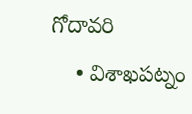గోదావరి
    • విశాఖపట్నం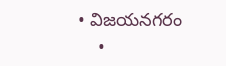• విజయనగరం
    •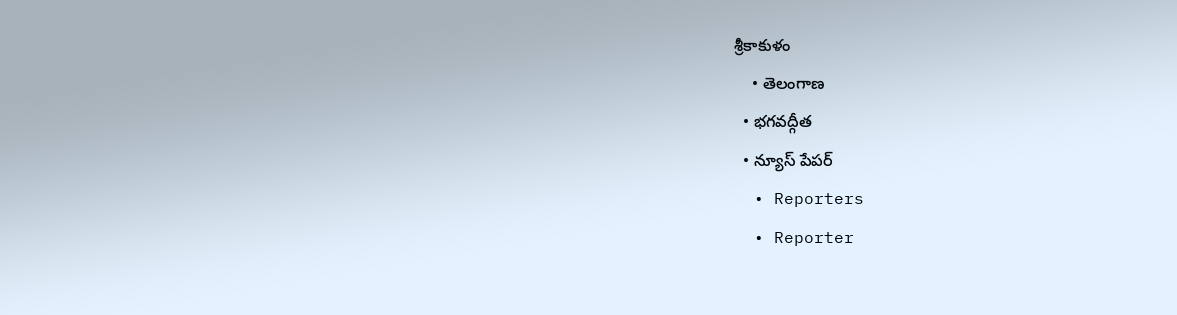శ్రీకాకుళం
    • తెలంగాణ
  • భగవద్గీత
  • న్యూస్ పేపర్
  • Reporters
  • Reporter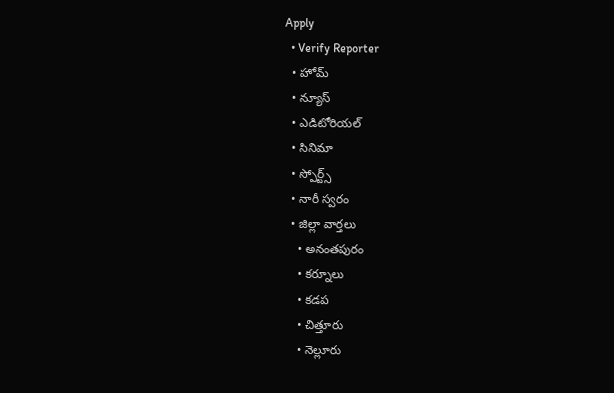Apply
  • Verify Reporter
  • హోమ్
  • న్యూస్
  • ఎడిటోరియల్
  • సినిమా
  • స్పోర్ట్స్
  • నారీ స్వరం
  • జిల్లా వార్తలు
    • అనంతపురం
    • కర్నూలు
    • కడప
    • చిత్తూరు
    • నెల్లూరు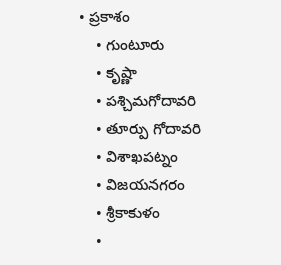• ప్రకాశం
    • గుంటూరు
    • కృష్ణా
    • పశ్చిమగోదావరి
    • తూర్పు గోదావరి
    • విశాఖపట్నం
    • విజయనగరం
    • శ్రీకాకుళం
    •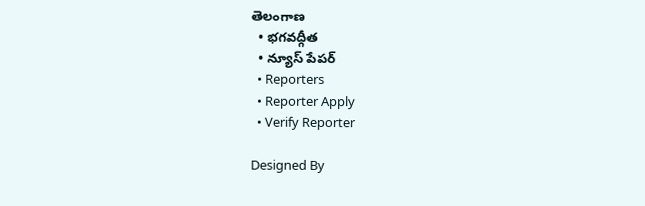తెలంగాణ
  • భగవద్గీత
  • న్యూస్ పేపర్
  • Reporters
  • Reporter Apply
  • Verify Reporter

Designed By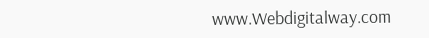www.Webdigitalway.com